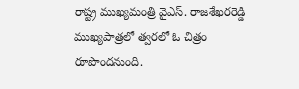రాష్ట్ర ముఖ్యమంత్రి వైఎస్. రాజశేఖరరెడ్డి ముఖ్యపాత్రలో త్వరలో ఓ చిత్రం రూపొందనుంది.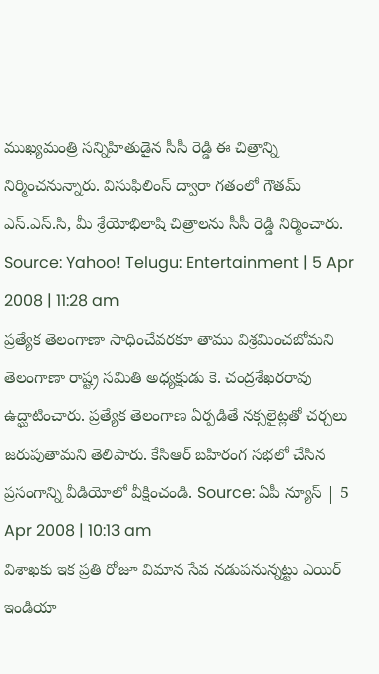ముఖ్యమంత్రి సన్నిహితుడైన సీసీ రెడ్డి ఈ చిత్రాన్ని నిర్మించనున్నారు. విసుఫిలింస్ ద్వారా గతంలో గౌతమ్ ఎస్.ఎస్.సి, మీ శ్రేయోభిలాషి చిత్రాలను సీసీ రెడ్డి నిర్మించారు. Source: Yahoo! Telugu: Entertainment | 5 Apr 2008 | 11:28 am
ప్రత్యేక తెలంగాణా సాధించేవరకూ తాము విశ్రమించబోమని తెలంగాణా రాష్ట్ర సమితి అధ్యక్షుడు కె. చంద్రశేఖరరావు ఉద్ఘాటించారు. ప్రత్యేక తెలంగాణ ఏర్పడితే నక్సలైట్లతో చర్చలు జరుపుతామని తెలిపారు. కేసిఆర్ బహిరంగ సభలో చేసిన ప్రసంగాన్ని వీడియోలో వీక్షించండి. Source: ఏపీ న్యూస్ | 5 Apr 2008 | 10:13 am
విశాఖకు ఇక ప్రతి రోజూ విమాన సేవ నడుపనున్నట్టు ఎయిర్ ఇండియా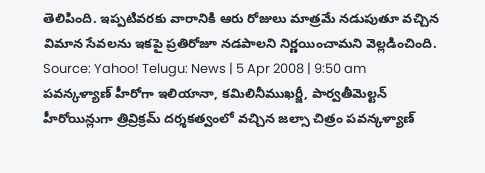తెలిపింది. ఇప్పటివరకు వారానికి ఆరు రోజులు మాత్రమే నడుపుతూ వచ్చిన విమాన సేవలను ఇకపై ప్రతిరోజూ నడపాలని నిర్ణయించామని వెల్లడించింది. Source: Yahoo! Telugu: News | 5 Apr 2008 | 9:50 am
పవన్కళ్యాణ్ హీరోగా ఇలియానా, కమిలినీముఖర్జీ, పార్వతీమెల్టన్ హీరోయిన్లుగా త్రివ్రిక్రమ్ దర్శకత్వంలో వచ్చిన జల్సా చిత్రం పవన్కళ్యాణ్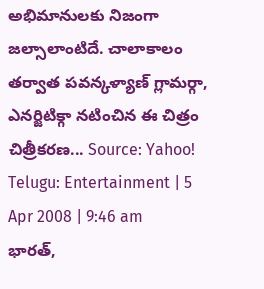అభిమానులకు నిజంగా జల్సాలాంటిదే. చాలాకాలం తర్వాత పవన్కళ్యాణ్ గ్లామర్గా, ఎనర్జిటిక్గా నటించిన ఈ చిత్రం చిత్రీకరణ... Source: Yahoo! Telugu: Entertainment | 5 Apr 2008 | 9:46 am
భారత్,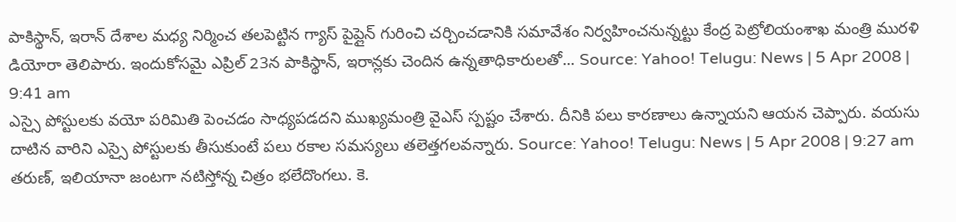పాకిస్థాన్, ఇరాన్ దేశాల మధ్య నిర్మించ తలపెట్టిన గ్యాస్ పైప్లైన్ గురించి చర్చించడానికి సమావేశం నిర్వహించనున్నట్టు కేంద్ర పెట్రోలియంశాఖ మంత్రి మురళి డియోరా తెలిపారు. ఇందుకోసమై ఎప్రిల్ 23న పాకిస్థాన్, ఇరాన్లకు చెందిన ఉన్నతాధికారులతో... Source: Yahoo! Telugu: News | 5 Apr 2008 | 9:41 am
ఎస్సై పోస్టులకు వయో పరిమితి పెంచడం సాధ్యపడదని ముఖ్యమంత్రి వైఎస్ స్పష్టం చేశారు. దీనికి పలు కారణాలు ఉన్నాయని ఆయన చెప్పారు. వయసు దాటిన వారిని ఎస్సై పోస్టులకు తీసుకుంటే పలు రకాల సమస్యలు తలెత్తగలవన్నారు. Source: Yahoo! Telugu: News | 5 Apr 2008 | 9:27 am
తరుణ్, ఇలియానా జంటగా నటిస్తోన్న చిత్రం భలేదొంగలు. కె.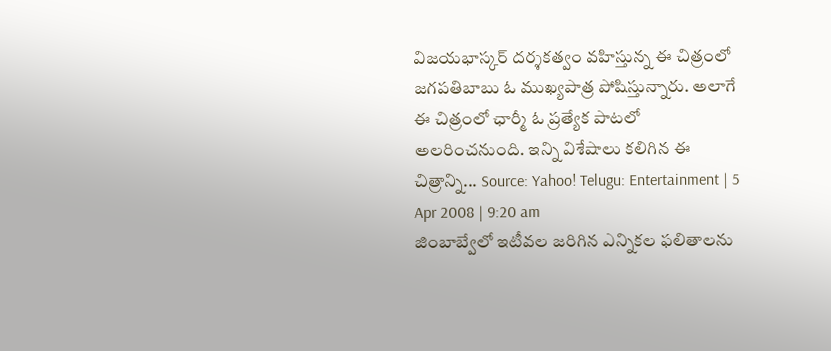విజయభాస్కర్ దర్శకత్వం వహిస్తున్న ఈ చిత్రంలో జగపతిబాబు ఓ ముఖ్యపాత్ర పోషిస్తున్నారు. అలాగే ఈ చిత్రంలో ఛార్మీ ఓ ప్రత్యేక పాటలో అలరించనుంది. ఇన్ని విశేషాలు కలిగిన ఈ చిత్రాన్ని... Source: Yahoo! Telugu: Entertainment | 5 Apr 2008 | 9:20 am
జింబాబ్వేలో ఇటీవల జరిగిన ఎన్నికల ఫలితాలను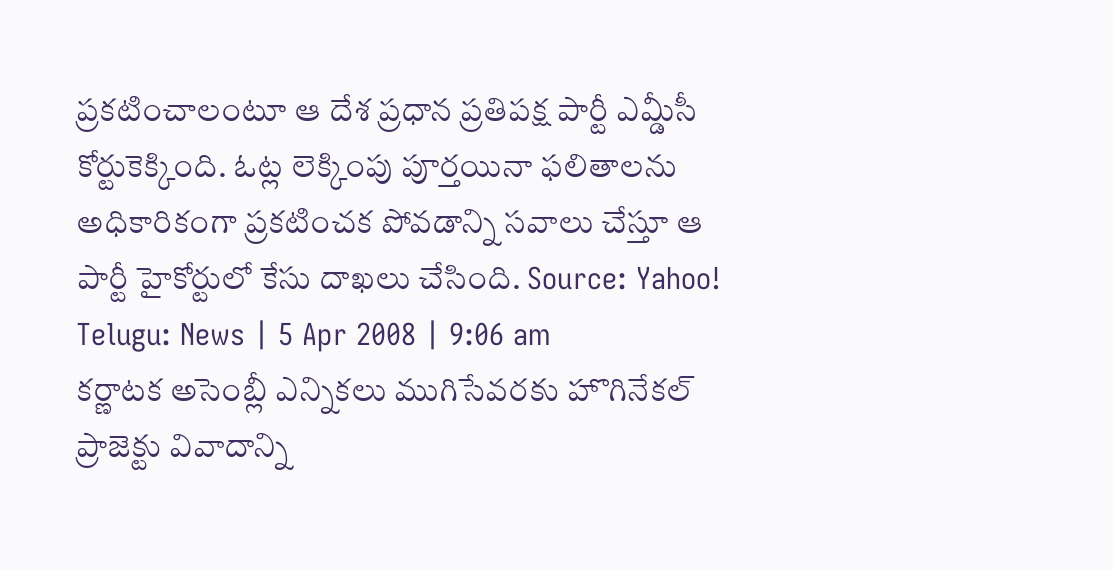ప్రకటించాలంటూ ఆ దేశ ప్రధాన ప్రతిపక్ష పార్టీ ఎమ్డీసీ కోర్టుకెక్కింది. ఓట్ల లెక్కింపు పూర్తయినా ఫలితాలను అధికారికంగా ప్రకటించక పోవడాన్ని సవాలు చేస్తూ ఆ పార్టీ హైకోర్టులో కేసు దాఖలు చేసింది. Source: Yahoo! Telugu: News | 5 Apr 2008 | 9:06 am
కర్ణాటక అసెంబ్లీ ఎన్నికలు ముగిసేవరకు హొగినేకల్ ప్రాజెక్టు వివాదాన్ని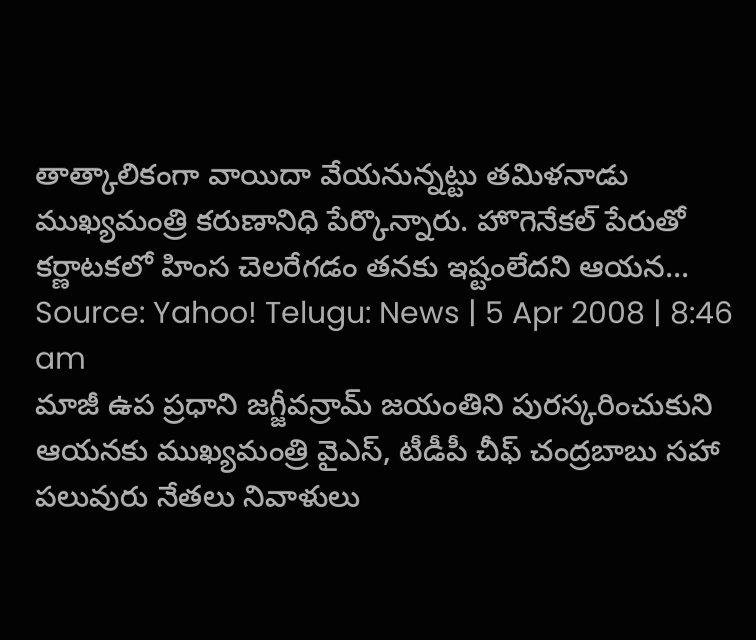తాత్కాలికంగా వాయిదా వేయనున్నట్టు తమిళనాడు ముఖ్యమంత్రి కరుణానిధి పేర్కొన్నారు. హొగెనేకల్ పేరుతో కర్ణాటకలో హింస చెలరేగడం తనకు ఇష్టంలేదని ఆయన... Source: Yahoo! Telugu: News | 5 Apr 2008 | 8:46 am
మాజీ ఉప ప్రధాని జగ్జీవన్రామ్ జయంతిని పురస్కరించుకుని ఆయనకు ముఖ్యమంత్రి వైఎస్, టీడీపీ చీఫ్ చంద్రబాబు సహా పలువురు నేతలు నివాళులు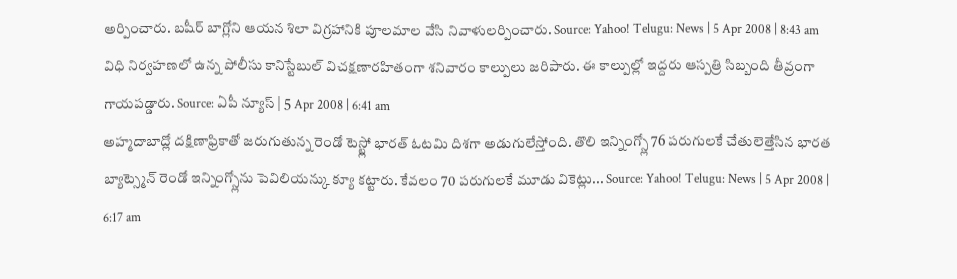అర్పించారు. బషీర్ బాగ్లోని ఆయన శిలా విగ్రహానికి పూలమాల వేసి నివాళులర్పించారు. Source: Yahoo! Telugu: News | 5 Apr 2008 | 8:43 am
విధి నిర్వహణలో ఉన్న పోలీసు కానిస్టేబుల్ విచక్షణారహితంగా శనివారం కాల్పులు జరిపారు. ఈ కాల్పుల్లో ఇద్దరు ఆస్పత్రి సిబ్బంది తీవ్రంగా గాయపడ్డారు. Source: ఏపీ న్యూస్ | 5 Apr 2008 | 6:41 am
అహ్మదాబాద్లో దక్షిణాఫ్రికాతో జరుగుతున్న రెండో టెస్ట్లో భారత్ ఓటమి దిశగా అడుగులేస్తోంది. తొలి ఇన్నింగ్స్లో 76 పరుగులకే చేతులెత్తేసిన భారత బ్యాట్స్మెన్ రెండో ఇన్నింగ్స్లోను పెవిలియన్కు క్యూ కట్టారు. కేవలం 70 పరుగులకే మూడు వికెట్లు... Source: Yahoo! Telugu: News | 5 Apr 2008 | 6:17 am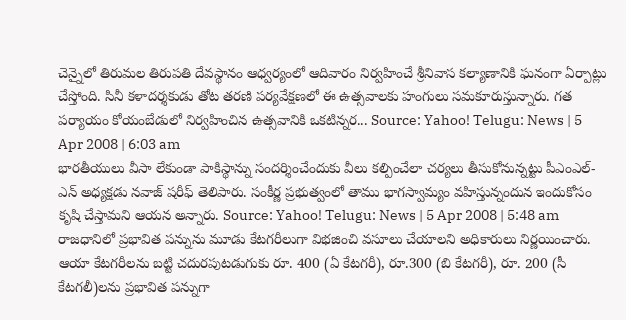చెన్నైలో తిరుమల తిరుపతి దేవస్థానం ఆధ్వర్యంలో ఆదివారం నిర్వహించే శ్రీనివాస కల్యాణానికి ఘనంగా ఏర్పాట్లు చేస్తోంది. సినీ కళాదర్శకుడు తోట తరణి పర్యవేక్షణలో ఈ ఉత్సవాలకు హంగులు సమకూరుస్తున్నారు. గత పర్యాయం కోయంబేడులో నిర్వహించిన ఉత్సవానికి ఒకటిన్నర... Source: Yahoo! Telugu: News | 5 Apr 2008 | 6:03 am
భారతీయులు వీసా లేకుండా పాకిస్థాన్ను సందర్శించేందుకు వీలు కల్పించేలా చర్యలు తీసుకోనున్నట్టు పీఎంఎల్-ఎన్ అధ్యక్షడు నవాజ్ షరీఫ్ తెలిపారు. సంకీర్ణ ప్రభుత్వంలో తాము భాగస్వామ్యం వహిస్తున్నందున ఇందుకోసం కృషి చేస్తామని ఆయన అన్నారు. Source: Yahoo! Telugu: News | 5 Apr 2008 | 5:48 am
రాజధానిలో ప్రభావిత పన్నును మూడు కేటగరీలుగా విభజించి వసూలు చేయాలని అధికారులు నిర్ణయించారు. ఆయా కేటగరీలను బట్టి చదురపుటడుగుకు రూ. 400 (ఏ కేటగరీ), రూ.300 (బి కేటగరీ), రూ. 200 (సీ కేటగలీ)లను ప్రభావిత పన్నుగా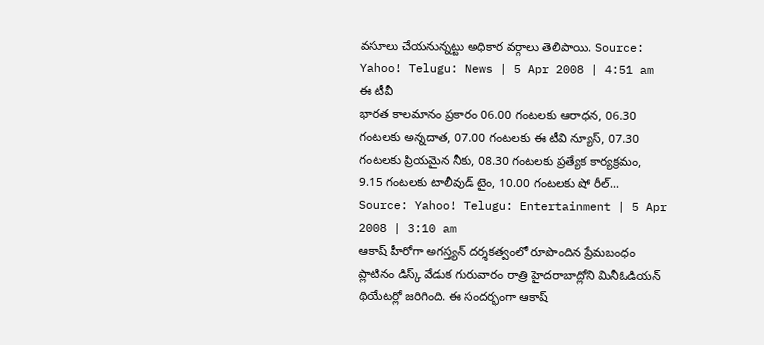వసూలు చేయనున్నట్టు అధికార వర్గాలు తెలిపాయి. Source: Yahoo! Telugu: News | 5 Apr 2008 | 4:51 am
ఈ టీవీ
భారత కాలమానం ప్రకారం 06.00 గంటలకు ఆరాధన, 06.30 గంటలకు అన్నదాత, 07.00 గంటలకు ఈ టీవి న్యూస్, 07.30 గంటలకు ప్రియమైన నీకు, 08.30 గంటలకు ప్రత్యేక కార్యక్రమం, 9.15 గంటలకు టాలీవుడ్ టైం, 10.00 గంటలకు షో రీల్... Source: Yahoo! Telugu: Entertainment | 5 Apr 2008 | 3:10 am
ఆకాష్ హీరోగా అగస్త్యన్ దర్శకత్వంలో రూపొందిన ప్రేమబంధం ప్లాటినం డిస్క్ వేడుక గురువారం రాత్రి హైదరాబాద్లోని మినీఓడియన్ థియేటర్లో జరిగింది. ఈ సందర్భంగా ఆకాష్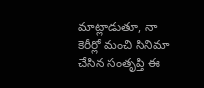మాట్లాడుతూ, నా కెరీర్లో మంచి సినిమా చేసిన సంతృప్తి ఈ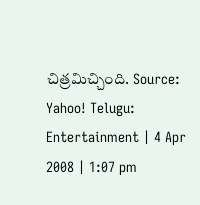చిత్రమిచ్చింది. Source: Yahoo! Telugu: Entertainment | 4 Apr 2008 | 1:07 pm